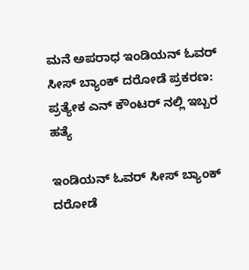ಮನೆ ಅಪರಾಧ ಇಂಡಿಯನ್ ಓವರ್‌ ಸೀಸ್ ಬ್ಯಾಂಕ್‌ ದರೋಡೆ ಪ್ರಕರಣ: ಪ್ರತ್ಯೇಕ ಎನ್ ಕೌಂಟರ್ ನಲ್ಲಿ ಇಬ್ಬರ ಹತ್ಯೆ

ಇಂಡಿಯನ್ ಓವರ್‌ ಸೀಸ್ ಬ್ಯಾಂಕ್‌ ದರೋಡೆ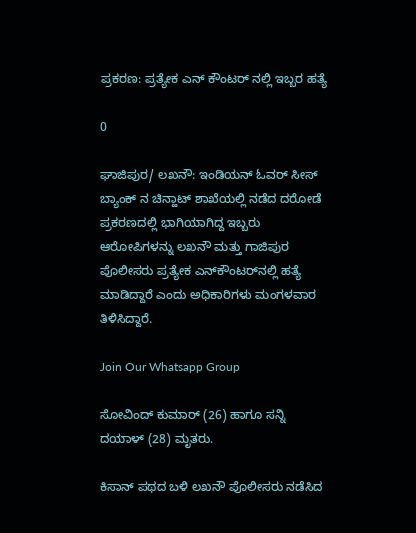ಪ್ರಕರಣ: ಪ್ರತ್ಯೇಕ ಎನ್ ಕೌಂಟರ್ ನಲ್ಲಿ ಇಬ್ಬರ ಹತ್ಯೆ

0

ಘಾಜಿಪುರ/ ಲಖನೌ: ಇಂಡಿಯನ್ ಓವರ್‌ ಸೀಸ್ ಬ್ಯಾಂಕ್‌ ನ ಚಿನ್ಹಾಟ್ ಶಾಖೆಯಲ್ಲಿ ನಡೆದ ದರೋಡೆ ಪ್ರಕರಣದಲ್ಲಿ ಭಾಗಿಯಾಗಿದ್ದ ಇಬ್ಬರು ಆರೋಪಿಗಳನ್ನು ಲಖನೌ ಮತ್ತು ಗಾಜಿಪುರ ಪೊಲೀಸರು ಪ್ರತ್ಯೇಕ ಎನ್‌ಕೌಂಟರ್‌ನಲ್ಲಿ ಹತ್ಯೆ ಮಾಡಿದ್ದಾರೆ ಎಂದು ಅಧಿಕಾರಿಗಳು ಮಂಗಳವಾರ ತಿಳಿಸಿದ್ದಾರೆ.

Join Our Whatsapp Group

ಸೋವಿಂದ್ ಕುಮಾರ್ (26) ಹಾಗೂ ಸನ್ನಿ ದಯಾಳ್‌ (28) ಮೃತರು.

ಕಿಸಾನ್ ಪಥದ ಬಳಿ ಲಖನೌ ಪೊಲೀಸರು ನಡೆಸಿದ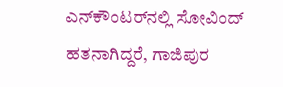ಎನ್‌ಕೌಂಟರ್‌ನಲ್ಲಿ ಸೋವಿಂದ್ ಹತನಾಗಿದ್ದರೆ, ಗಾಜಿಪುರ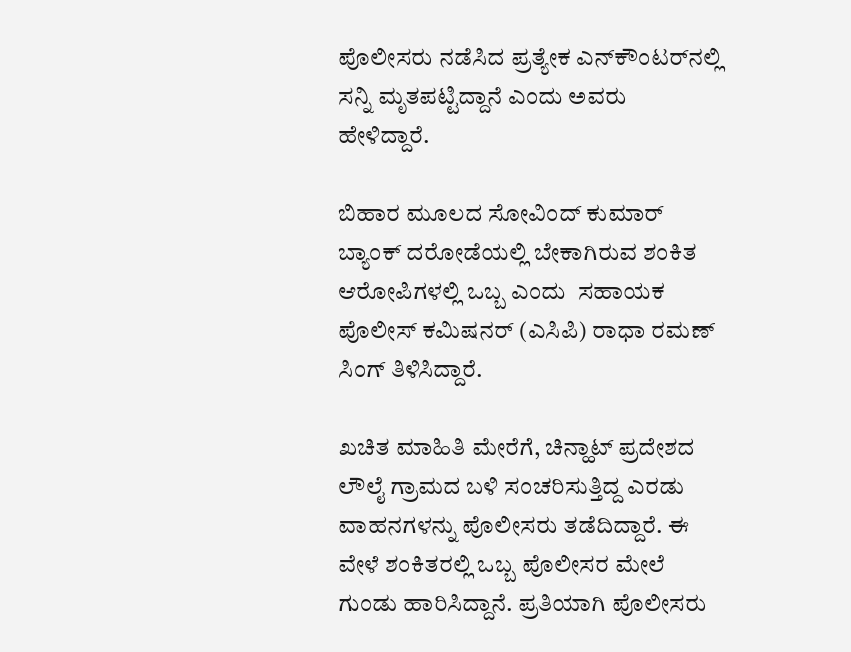ಪೊಲೀಸರು ನಡೆಸಿದ ಪ್ರತ್ಯೇಕ ಎನ್‌ಕೌಂಟರ್‌ನಲ್ಲಿ ಸನ್ನಿ ಮೃತಪಟ್ಟಿದ್ದಾನೆ ಎಂದು ಅವರು ಹೇಳಿದ್ದಾರೆ.

ಬಿಹಾರ ಮೂಲದ ಸೋವಿಂದ್ ಕುಮಾರ್ ಬ್ಯಾಂಕ್ ದರೋಡೆಯಲ್ಲಿ ಬೇಕಾಗಿರುವ ಶಂಕಿತ ಆರೋಪಿಗಳಲ್ಲಿ ಒಬ್ಬ ಎಂದು  ಸಹಾಯಕ ಪೊಲೀಸ್ ಕಮಿಷನರ್ (ಎಸಿಪಿ) ರಾಧಾ ರಮಣ್ ಸಿಂಗ್ ತಿಳಿಸಿದ್ದಾರೆ.

ಖಚಿತ ಮಾಹಿತಿ ಮೇರೆಗೆ, ಚಿನ್ಹಾಟ್ ಪ್ರದೇಶದ ಲೌಲೈ ಗ್ರಾಮದ ಬಳಿ ಸಂಚರಿಸುತ್ತಿದ್ದ ಎರಡು ವಾಹನಗಳನ್ನು ಪೊಲೀಸರು ತಡೆದಿದ್ದಾರೆ. ಈ ವೇಳೆ ಶಂಕಿತರಲ್ಲಿ ಒಬ್ಬ ಪೊಲೀಸರ ಮೇಲೆ ಗುಂಡು ಹಾರಿಸಿದ್ದಾನೆ. ಪ್ರತಿಯಾಗಿ ಪೊಲೀಸರು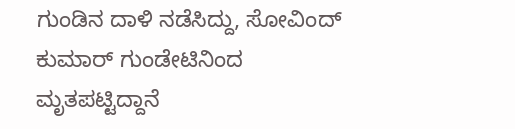ಗುಂಡಿನ ದಾಳಿ ನಡೆಸಿದ್ದು, ಸೋವಿಂದ್ ಕುಮಾರ್ ಗುಂಡೇಟಿನಿಂದ ಮೃತಪಟ್ಟಿದ್ದಾನೆ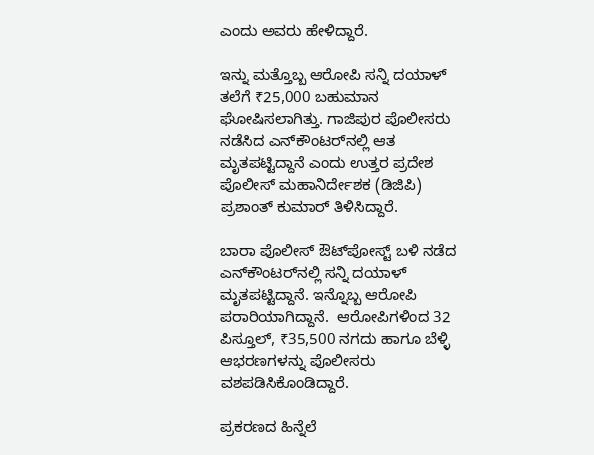ಎಂದು ಅವರು ಹೇಳಿದ್ದಾರೆ.

ಇನ್ನು ಮತ್ತೊಬ್ಬ ಆರೋಪಿ ಸನ್ನಿ ದಯಾಳ್ ತಲೆಗೆ ₹25,000 ಬಹುಮಾನ ಘೋಷಿಸಲಾಗಿತ್ತು. ಗಾಜಿಪುರ ಪೊಲೀಸರು ನಡೆಸಿದ ಎನ್‌ಕೌಂಟರ್‌ನಲ್ಲಿ ಆತ ಮೃತಪಟ್ಟಿದ್ದಾನೆ ಎಂದು ಉತ್ತರ ಪ್ರದೇಶ ಪೊಲೀಸ್ ಮಹಾನಿರ್ದೇಶಕ (ಡಿಜಿಪಿ) ಪ್ರಶಾಂತ್ ಕುಮಾರ್ ತಿಳಿಸಿದ್ದಾರೆ.

ಬಾರಾ ಪೊಲೀಸ್ ಔಟ್‌ಪೋಸ್ಟ್ ಬಳಿ ನಡೆದ ಎನ್‌ಕೌಂಟರ್‌ನಲ್ಲಿ ಸನ್ನಿ ದಯಾಳ್‌ ಮೃತಪಟ್ಟಿದ್ದಾನೆ. ಇನ್ನೊಬ್ಬ ಆರೋಪಿ ಪರಾರಿಯಾಗಿದ್ದಾನೆ.  ಆರೋಪಿಗಳಿಂದ 32 ಪಿಸ್ತೂಲ್, ₹35,500 ನಗದು ಹಾಗೂ ಬೆಳ್ಳಿ ಆಭರಣಗಳನ್ನು ಪೊಲೀಸರು ವಶಪಡಿಸಿಕೊಂಡಿದ್ದಾರೆ.

ಪ್ರಕರಣದ ಹಿನ್ನೆಲೆ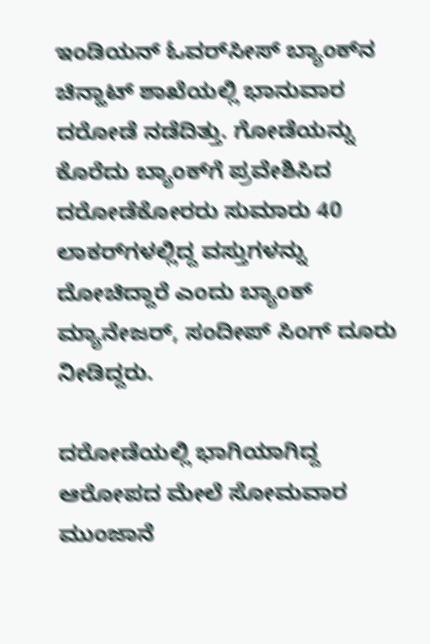ಇಂಡಿಯನ್ ಓವರ್‌ಸೀಸ್ ಬ್ಯಾಂಕ್‌ನ  ಚಿನ್ಹಾಟ್ ಶಾಖೆಯಲ್ಲಿ ಭಾನುವಾರ ದರೋಡೆ ನಡೆದಿತ್ತು. ಗೋಡೆಯನ್ನು ಕೊರೆದು ಬ್ಯಾಂಕ್‌ಗೆ ಪ್ರವೇಶಿಸಿದ ದರೋಡೆಕೋರರು ಸುಮಾರು 40 ಲಾಕರ್‌ಗಳಲ್ಲಿದ್ದ ವಸ್ತುಗಳನ್ನು ದೋಚಿದ್ದಾರೆ ಎಂದು ಬ್ಯಾಂಕ್‌ ಮ್ಯಾನೇಜರ್, ಸಂದೀಪ್ ಸಿಂಗ್ ದೂರು ನೀಡಿದ್ದರು.

ದರೋಡೆಯಲ್ಲಿ ಭಾಗಿಯಾಗಿದ್ದ ಆರೋಪದ ಮೇಲೆ ಸೋಮವಾರ ಮುಂಜಾನೆ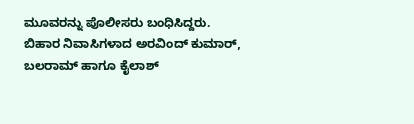ಮೂವರನ್ನು ಪೊಲೀಸರು ಬಂಧಿಸಿದ್ದರು. ಬಿಹಾರ ನಿವಾಸಿಗಳಾದ ಅರವಿಂದ್ ಕುಮಾರ್, ಬಲರಾಮ್ ಹಾಗೂ ಕೈಲಾಶ್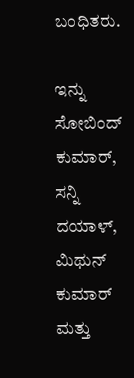ಬಂಧಿತರು.

ಇನ್ನು ಸೋಬಿಂದ್ ಕುಮಾರ್, ಸನ್ನಿ ದಯಾಳ್, ಮಿಥುನ್ ಕುಮಾರ್ ಮತ್ತು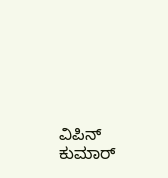ವಿಪಿನ್ ಕುಮಾರ್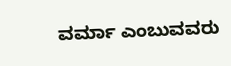ವರ್ಮಾ ಎಂಬುವವರು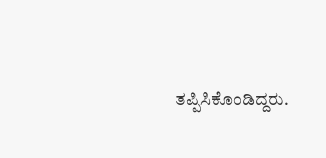ತಪ್ಪಿಸಿಕೊಂಡಿದ್ದರು.